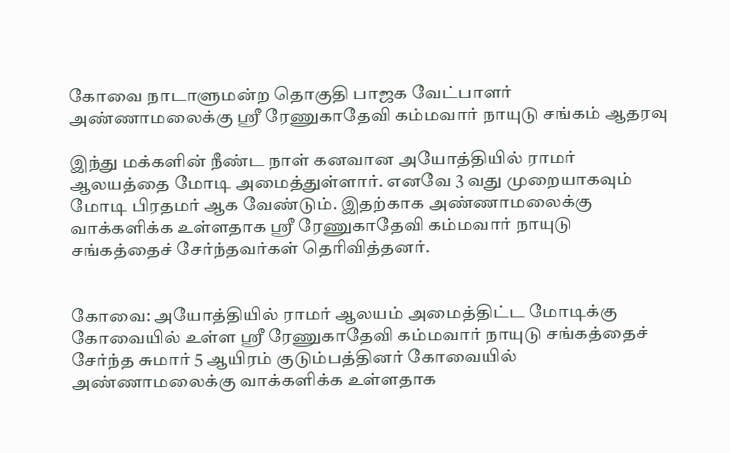கோவை நாடாளுமன்ற தொகுதி பாஜக வேட்பாளர் அண்ணாமலைக்கு ஸ்ரீ ரேணுகாதேவி கம்மவார் நாயுடு சங்கம் ஆதரவு

இந்து மக்களின் நீண்ட நாள் கனவான அயோத்தியில் ராமர் ஆலயத்தை மோடி அமைத்துள்ளார். எனவே 3 வது முறையாகவும் மோடி பிரதமர் ஆக வேண்டும். இதற்காக அண்ணாமலைக்கு வாக்களிக்க உள்ளதாக ஸ்ரீ ரேணுகாதேவி கம்மவார் நாயுடு சங்கத்தைச் சேர்ந்தவர்கள் தெரிவித்தனர்.


கோவை: அயோத்தியில் ராமர் ஆலயம் அமைத்திட்ட மோடிக்கு கோவையில் உள்ள ஸ்ரீ ரேணுகாதேவி கம்மவார் நாயுடு சங்கத்தைச் சேர்ந்த சுமார் 5 ஆயிரம் குடும்பத்தினர் கோவையில் அண்ணாமலைக்கு வாக்களிக்க உள்ளதாக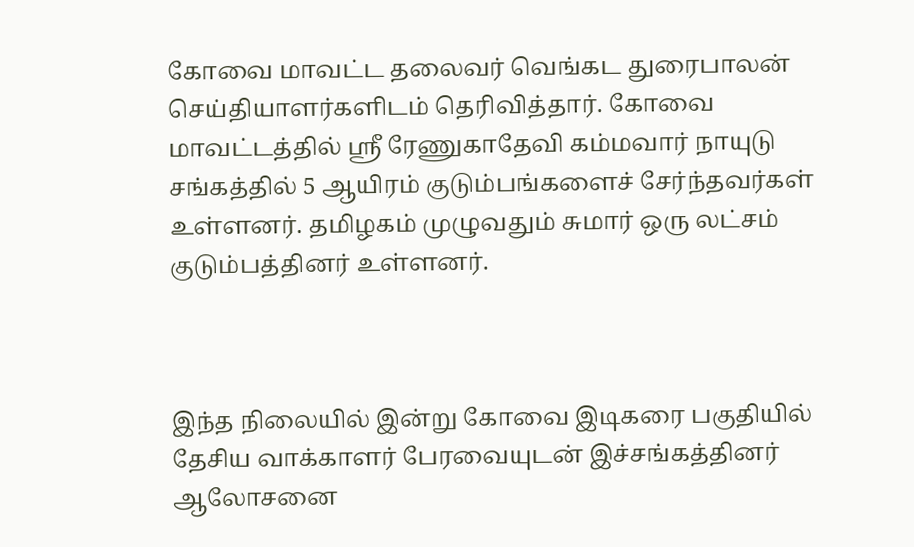கோவை மாவட்ட தலைவர் வெங்கட துரைபாலன் செய்தியாளர்களிடம் தெரிவித்தார். கோவை மாவட்டத்தில் ஸ்ரீ ரேணுகாதேவி கம்மவார் நாயுடு சங்கத்தில் 5 ஆயிரம் குடும்பங்களைச் சேர்ந்தவர்கள் உள்ளனர். தமிழகம் முழுவதும் சுமார் ஒரு லட்சம் குடும்பத்தினர் உள்ளனர்.



இந்த நிலையில் இன்று கோவை இடிகரை பகுதியில் தேசிய வாக்காளர் பேரவையுடன் இச்சங்கத்தினர் ஆலோசனை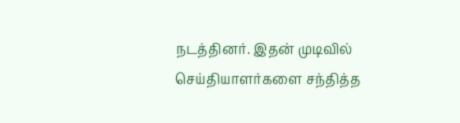நடத்தினர். இதன் முடிவில் செய்தியாளர்களை சந்தித்த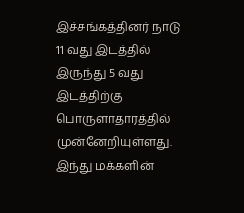இச்சங்கத்தினர் நாடு 11 வது இடத்தில் இருந்து 5 வது இடத்திற்கு பொருளாதாரத்தில் முன்னேறியுள்ளது. இந்து மக்களின்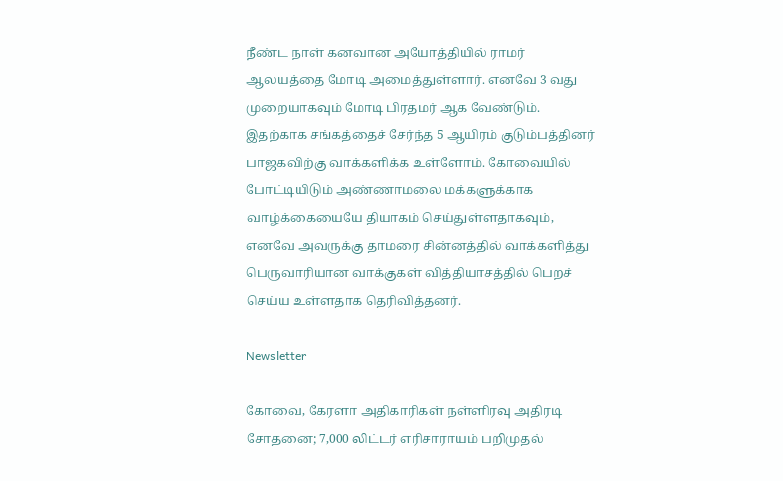நீண்ட நாள் கனவான அயோத்தியில் ராமர் ஆலயத்தை மோடி அமைத்துள்ளார். எனவே 3 வது முறையாகவும் மோடி பிரதமர் ஆக வேண்டும். இதற்காக சங்கத்தைச் சேர்ந்த 5 ஆயிரம் குடும்பத்தினர் பாஜகவிற்கு வாக்களிக்க உள்ளோம். கோவையில் போட்டியிடும் அண்ணாமலை மக்களுக்காக வாழ்க்கையையே தியாகம் செய்துள்ளதாகவும், எனவே அவருக்கு தாமரை சின்னத்தில் வாக்களித்து பெருவாரியான வாக்குகள் வித்தியாசத்தில் பெறச் செய்ய உள்ளதாக தெரிவித்தனர்.

Newsletter

கோவை, கேரளா அதிகாரிகள் நள்ளிரவு அதிரடி சோதனை; 7,000 லிட்டர் எரிசாராயம் பறிமுதல்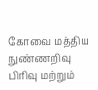கோவை மத்திய நுண்ணறிவு பிரிவு மற்றும்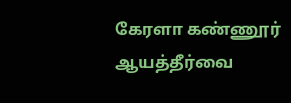கேரளா கண்ணூர் ஆயத்தீர்வை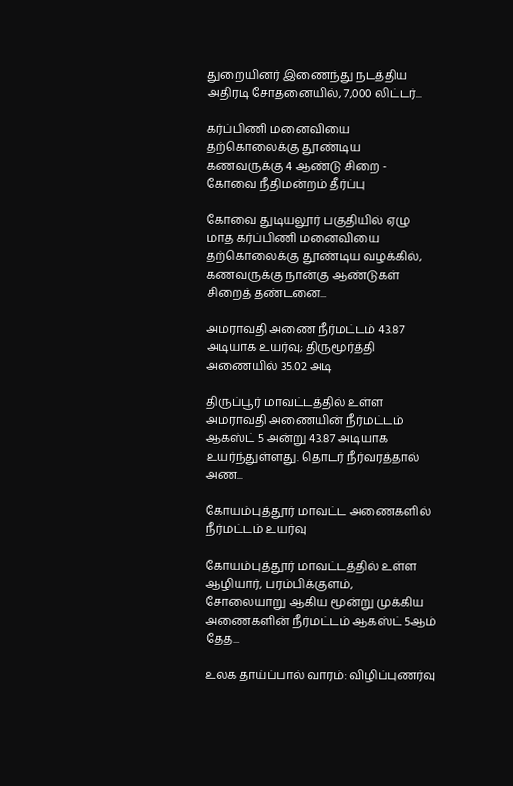துறையினர் இணைந்து நடத்திய அதிரடி சோதனையில், 7,000 லிட்டர்...

கர்ப்பிணி மனைவியை தற்கொலைக்கு தூண்டிய கணவருக்கு 4 ஆண்டு சிறை - கோவை நீதிமன்றம் தீர்ப்பு

கோவை துடியலூர் பகுதியில் ஏழு மாத கர்ப்பிணி மனைவியை தற்கொலைக்கு தூண்டிய வழக்கில், கணவருக்கு நான்கு ஆண்டுகள் சிறைத் தண்டனை...

அமராவதி அணை நீர்மட்டம் 43.87 அடியாக உயர்வு; திருமூர்த்தி அணையில் 35.02 அடி

திருப்பூர் மாவட்டத்தில் உள்ள அமராவதி அணையின் நீர்மட்டம் ஆகஸ்ட் 5 அன்று 43.87 அடியாக உயர்ந்துள்ளது. தொடர் நீர்வரத்தால் அண...

கோயம்புத்தூர் மாவட்ட அணைகளில் நீர்மட்டம் உயர்வு

கோயம்புத்தூர் மாவட்டத்தில் உள்ள ஆழியார், பரம்பிக்குளம், சோலையாறு ஆகிய மூன்று முக்கிய அணைகளின் நீர்மட்டம் ஆகஸ்ட் 5ஆம் தேத...

உலக தாய்ப்பால் வாரம்: விழிப்புணர்வு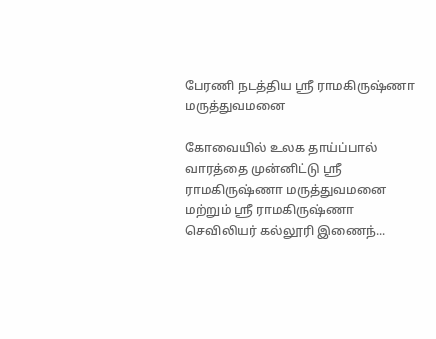பேரணி நடத்திய ஸ்ரீ ராமகிருஷ்ணா மருத்துவமனை

கோவையில் உலக தாய்ப்பால் வாரத்தை முன்னிட்டு ஸ்ரீ ராமகிருஷ்ணா மருத்துவமனை மற்றும் ஸ்ரீ ராமகிருஷ்ணா செவிலியர் கல்லூரி இணைந்...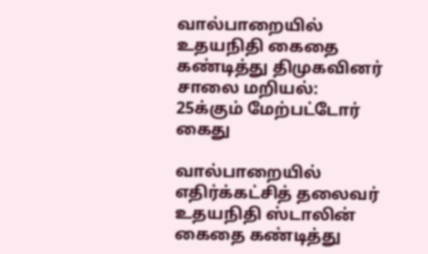வால்பாறையில் உதயநிதி கைதை கண்டித்து திமுகவினர் சாலை மறியல்: 25க்கும் மேற்பட்டோர் கைது

வால்பாறையில் எதிர்க்கட்சித் தலைவர் உதயநிதி ஸ்டாலின் கைதை கண்டித்து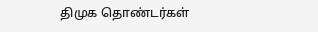திமுக தொண்டர்கள்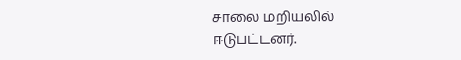சாலை மறியலில் ஈடுபட்டனர்.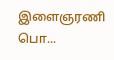இளைஞரணி பொ...